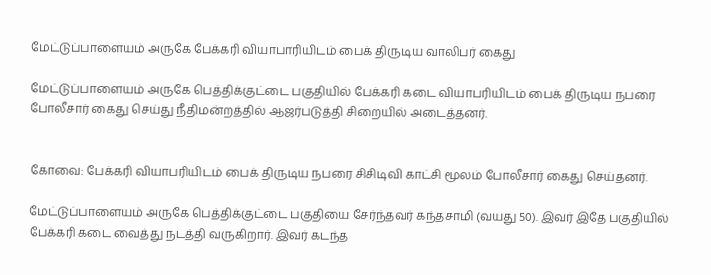மேட்டுப்பாளையம் அருகே பேக்கரி வியாபாரியிடம் பைக் திருடிய வாலிபர் கைது

மேட்டுப்பாளையம் அருகே பெத்திக்குட்டை பகுதியில் பேக்கரி கடை வியாபரியிடம் பைக் திருடிய நபரை போலீசார் கைது செய்து நீதிமன்றத்தில் ஆஜர்படுத்தி சிறையில் அடைத்தனர்.


கோவை: பேக்கரி வியாபரியிடம் பைக் திருடிய நபரை சிசிடிவி காட்சி மூலம் போலீசார் கைது செய்தனர்.

மேட்டுப்பாளையம் அருகே பெத்திக்குட்டை பகுதியை சேர்ந்தவர் கந்தசாமி (வயது 50). இவர் இதே பகுதியில் பேக்கரி கடை வைத்து நடத்தி வருகிறார். இவர் கடந்த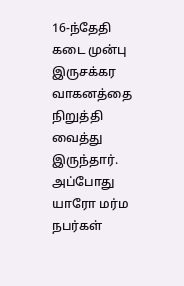16-ந்தேதி கடை முன்பு இருசக்கர வாகனத்தை நிறுத்தி வைத்து இருந்தார். அப்போது யாரோ மர்ம நபர்கள்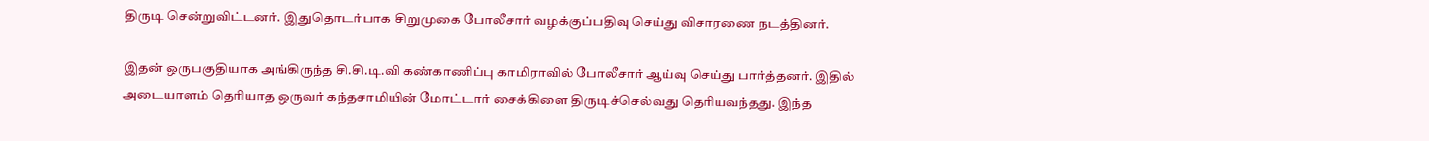திருடி சென்றுவிட்டனர். இதுதொடர்பாக சிறுமுகை போலீசார் வழக்குப்பதிவு செய்து விசாரணை நடத்தினர்.

இதன் ஒருபகுதியாக அங்கிருந்த சி.சி.டி.வி கண்காணிப்பு காமிராவில் போலீசார் ஆய்வு செய்து பார்த்தனர். இதில் அடையாளம் தெரியாத ஒருவர் கந்தசாமியின் மோட்டார் சைக்கிளை திருடிச்செல்வது தெரியவந்தது. இந்த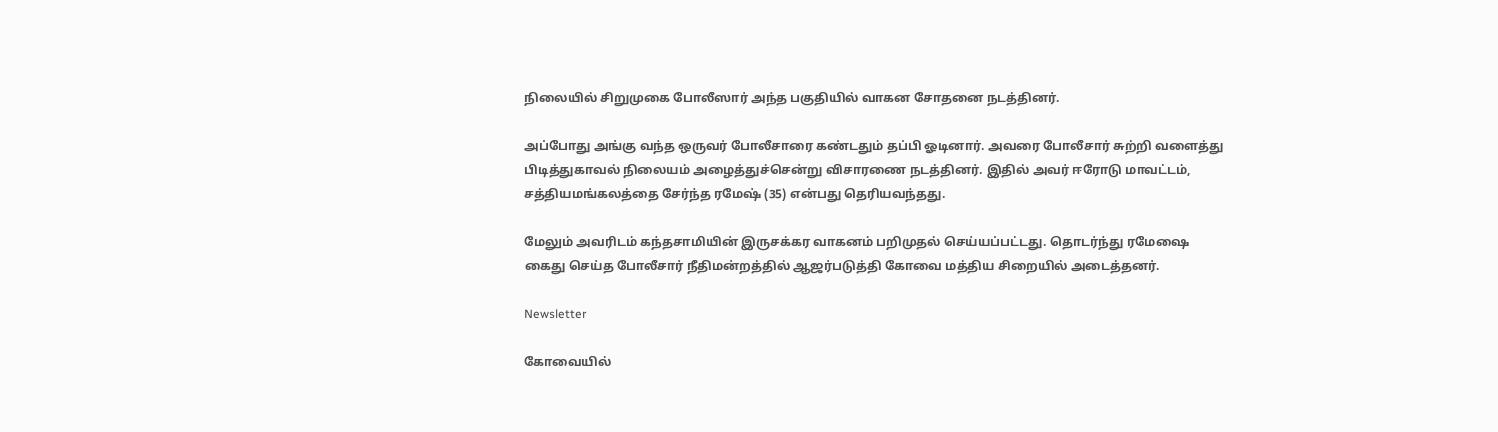நிலையில் சிறுமுகை போலீஸார் அந்த பகுதியில் வாகன சோதனை நடத்தினர்.

அப்போது அங்கு வந்த ஒருவர் போலீசாரை கண்டதும் தப்பி ஓடினார். அவரை போலீசார் சுற்றி வளைத்து பிடித்துகாவல் நிலையம் அழைத்துச்சென்று விசாரணை நடத்தினர். இதில் அவர் ஈரோடு மாவட்டம், சத்தியமங்கலத்தை சேர்ந்த ரமேஷ் (35) என்பது தெரியவந்தது.

மேலும் அவரிடம் கந்தசாமியின் இருசக்கர வாகனம் பறிமுதல் செய்யப்பட்டது. தொடர்ந்து ரமேஷை கைது செய்த போலீசார் நீதிமன்றத்தில் ஆஜர்படுத்தி கோவை மத்திய சிறையில் அடைத்தனர்.

Newsletter

கோவையில்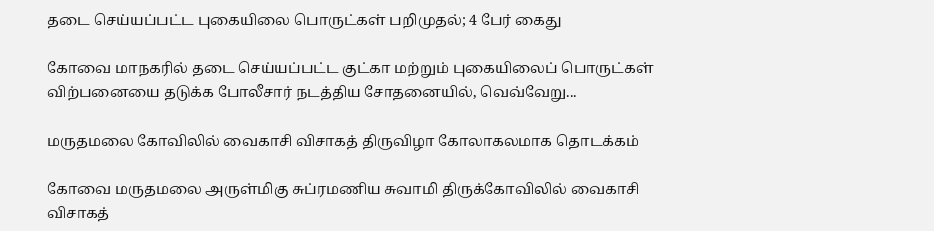தடை செய்யப்பட்ட புகையிலை பொருட்கள் பறிமுதல்; 4 பேர் கைது

கோவை மாநகரில் தடை செய்யப்பட்ட குட்கா மற்றும் புகையிலைப் பொருட்கள் விற்பனையை தடுக்க போலீசார் நடத்திய சோதனையில், வெவ்வேறு...

மருதமலை கோவிலில் வைகாசி விசாகத் திருவிழா கோலாகலமாக தொடக்கம்

கோவை மருதமலை அருள்மிகு சுப்ரமணிய சுவாமி திருக்கோவிலில் வைகாசி விசாகத்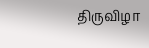திருவிழா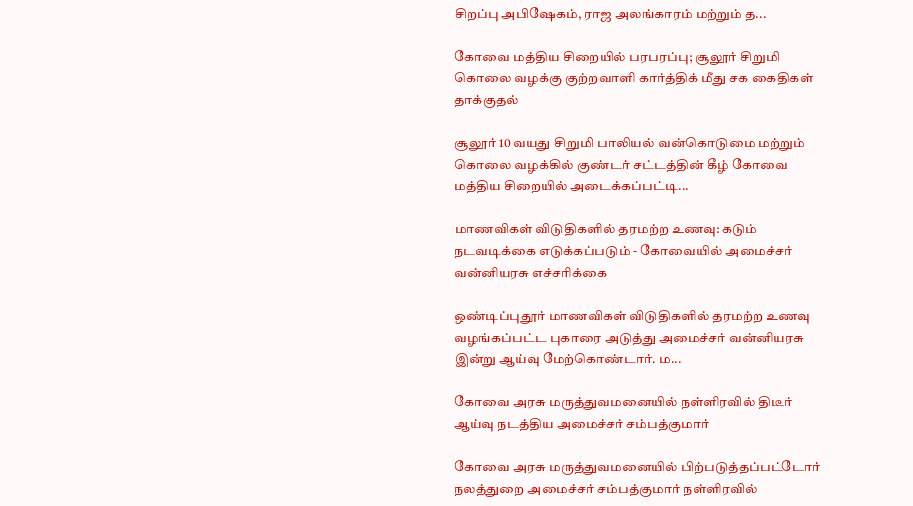சிறப்பு அபிஷேகம், ராஜ அலங்காரம் மற்றும் த...

கோவை மத்திய சிறையில் பரபரப்பு; சூலூர் சிறுமி கொலை வழக்கு குற்றவாளி கார்த்திக் மீது சக கைதிகள் தாக்குதல்

சூலூர் 10 வயது சிறுமி பாலியல் வன்கொடுமை மற்றும் கொலை வழக்கில் குண்டர் சட்டத்தின் கீழ் கோவை மத்திய சிறையில் அடைக்கப்பட்டி...

மாணவிகள் விடுதிகளில் தரமற்ற உணவு: கடும் நடவடிக்கை எடுக்கப்படும் - கோவையில் அமைச்சர் வன்னியரசு எச்சரிக்கை

ஒண்டிப்புதூர் மாணவிகள் விடுதிகளில் தரமற்ற உணவு வழங்கப்பட்ட புகாரை அடுத்து அமைச்சர் வன்னியரசு இன்று ஆய்வு மேற்கொண்டார். ம...

கோவை அரசு மருத்துவமனையில் நள்ளிரவில் திடீர் ஆய்வு நடத்திய அமைச்சர் சம்பத்குமார்

கோவை அரசு மருத்துவமனையில் பிற்படுத்தப்பட்டோர் நலத்துறை அமைச்சர் சம்பத்குமார் நள்ளிரவில்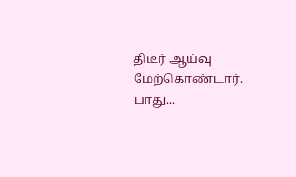திடீர் ஆய்வு மேற்கொண்டார். பாது...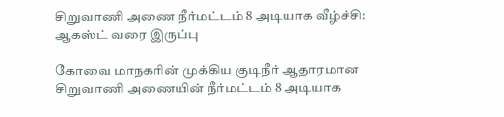சிறுவாணி அணை நீர்மட்டம் 8 அடியாக வீழ்ச்சி: ஆகஸ்ட் வரை இருப்பு

கோவை மாநகரின் முக்கிய குடிநீர் ஆதாரமான சிறுவாணி அணையின் நீர்மட்டம் 8 அடியாக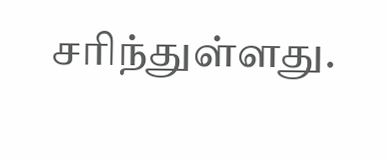சரிந்துள்ளது.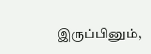இருப்பினும்,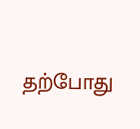தற்போது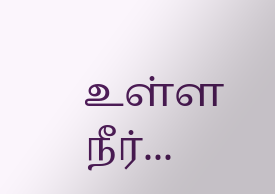உள்ள நீர்...